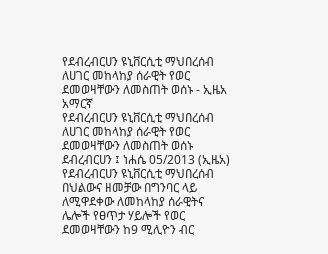የደብረብርሀን ዩኒቨርሲቲ ማህበረሰብ ለሀገር መከላከያ ሰራዊት የወር ደመወዛቸውን ለመስጠት ወሰኑ - ኢዜአ አማርኛ
የደብረብርሀን ዩኒቨርሲቲ ማህበረሰብ ለሀገር መከላከያ ሰራዊት የወር ደመወዛቸውን ለመስጠት ወሰኑ
ደብረብርሀን ፤ ነሐሴ 05/2013 (ኢዜአ) የደብረብርሀን ዩኒቨርሲቲ ማህበረሰብ በህልውና ዘመቻው በግንባር ላይ ለሚዋደቀው ለመከላከያ ሰራዊትና ሌሎች የፀጥታ ሃይሎች የወር ደመወዛቸውን ከ9 ሚሊዮን ብር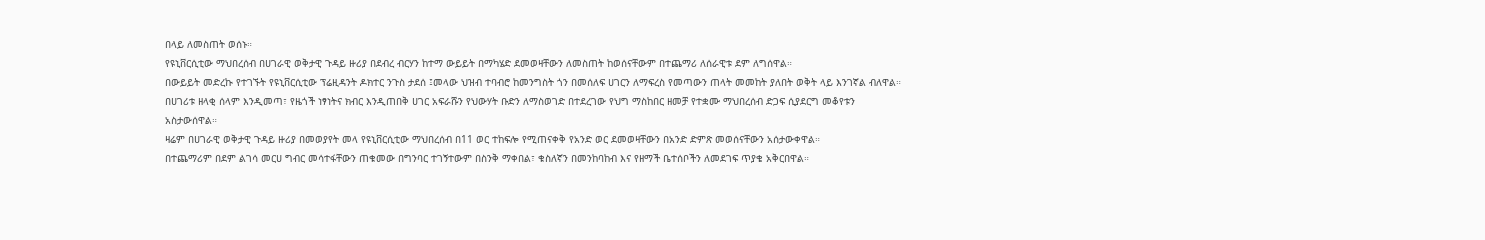በላይ ለመስጠት ወሰኑ።
የዩኒቨርሲቲው ማህበረሰብ በሀገራዊ ወቅታዊ ጉዳይ ዙሪያ በደብረ ብርሃን ከተማ ውይይት በማካሄድ ደመወዛቸውን ለመስጠት ከወሰናቸውም በተጨማሪ ለሰራዊቱ ደም ለግሰዋል።
በውይይት መድረኩ የተገኙት የዩኒቨርሲቲው ፕሬዚዳንት ዶክተር ንጉስ ታደሰ ፤መላው ህዝብ ተባብሮ ከመንግስት ጎን በመሰለፍ ሀገርን ለማፍረስ የመጣውን ጠላት መመከት ያለበት ወቅት ላይ እንገኛል ብለዋል።
በሀገሪቱ ዘላቂ ሰላም እንዲመጣ፣ የዜጎች ነፃነትና ክብር እንዲጠበቅ ሀገር አፍራሹን የህውሃት ቡድን ለማስወገድ በተደረገው የህግ ማስከበር ዘመቻ የተቋሙ ማህበረሰብ ድጋፍ ሲያደርግ መቆየቱን አስታውሰዋል።
ዛሬም በሀገራዊ ወቅታዊ ጉዳይ ዙሪያ በመወያየት መላ የዩኒቨርሲቲው ማህበረሰብ በ11 ወር ተከፍሎ የሚጠናቀቅ የአንድ ወር ደመወዛቸውን በአንድ ድምጽ መወሰናቸውን አሰታውቀዋል።
በተጨማሪም በደም ልገሳ መርሀ ግብር መሳተፋቸውን ጠቁመው በግንባር ተገኝተውም በስንቅ ማቀበል፣ ቁስለኛን በመንከባከብ እና የዘማች ቤተሰቦችን ለመደገፍ ጥያቄ አቅርበዋል።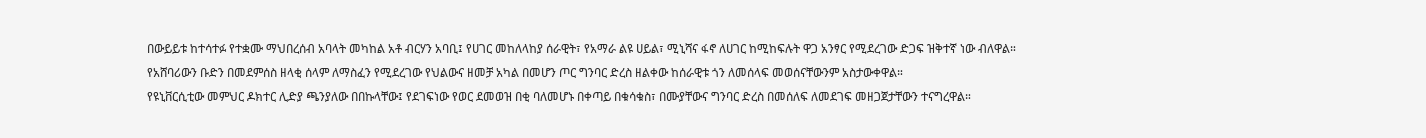በውይይቱ ከተሳተፉ የተቋሙ ማህበረሰብ አባላት መካከል አቶ ብርሃን አባቢ፤ የሀገር መከለላከያ ሰራዊት፣ የአማራ ልዩ ሀይል፣ ሚኒሻና ፋኖ ለሀገር ከሚከፍሉት ዋጋ አንፃር የሚደረገው ድጋፍ ዝቅተኛ ነው ብለዋል።
የአሸባሪውን ቡድን በመደምሰስ ዘላቂ ሰላም ለማስፈን የሚደረገው የህልውና ዘመቻ አካል በመሆን ጦር ግንባር ድረስ ዘልቀው ከሰራዊቱ ጎን ለመሰላፍ መወሰናቸውንም አስታውቀዋል።
የዩኒቨርሲቲው መምህር ዶክተር ሊድያ ጫንያለው በበኩላቸው፤ የደገፍነው የወር ደመወዝ በቂ ባለመሆኑ በቀጣይ በቁሳቁስ፣ በሙያቸውና ግንባር ድረስ በመሰለፍ ለመደገፍ መዘጋጀታቸውን ተናግረዋል።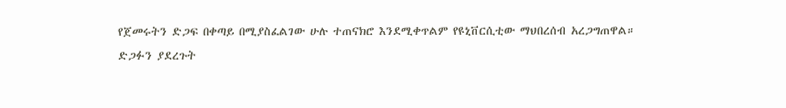የጀመሩትን ድጋፍ በቀጣይ በሚያስፈልገው ሁሉ ተጠናክሮ እንደሚቀጥልም የዩኒቨርሲቲው ማህበረሰብ አረጋግጠዋል።
ድጋፉን ያደረጉት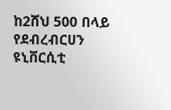ከ2ሸህ 500 በላይ የደብረብርሀን ዩኒቨርሲቲ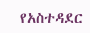የአስተዳደር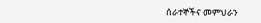ሰራተኞችና መምህራን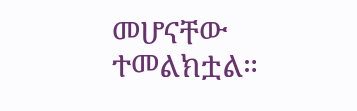መሆናቸው ተመልክቷል።